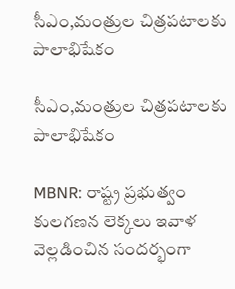సీఎం,మంత్రుల చిత్రపటాలకు పాలాభిషేకం

సీఎం,మంత్రుల చిత్రపటాలకు పాలాభిషేకం

MBNR: రాష్ట్ర ప్రభుత్వం కులగణన లెక్కలు ఇవాళ వెల్లడించిన సందర్భంగా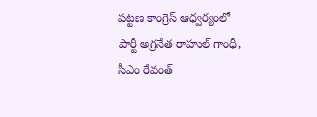పట్టణ కాంగ్రెస్ ఆధ్వర్యంలో పార్టీ అగ్రనేత రాహుల్ గాంధీ, సీఎం రేవంత్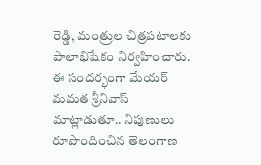రెడ్డి, మంత్రుల చిత్రపటాలకు పాలాభిషేకం నిర్వహించారు. ఈ సందర్భంగా మేయర్ మమత శ్రీనివాస్ మాట్లాడుతూ.. నిపుణులు రూపొందించిన తెలంగాణ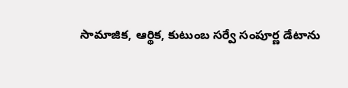సామాజిక, ఆర్థిక, కుటుంబ సర్వే సంపూర్ణ డేటాను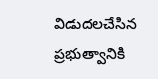విడుదలచేసిన ప్రభుత్వానికి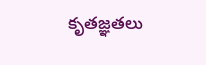కృతజ్ఞతలు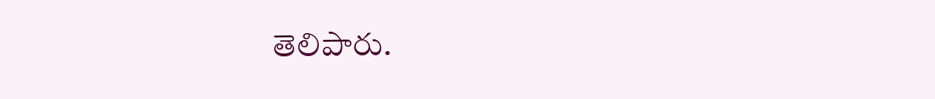తెలిపారు.